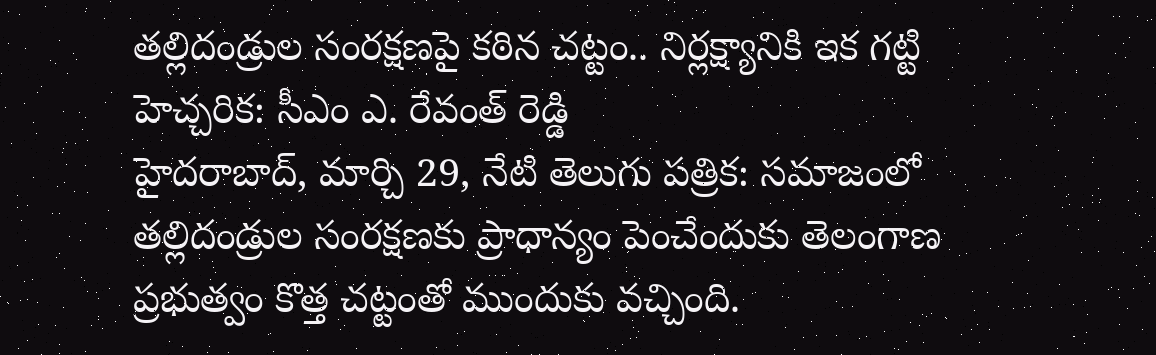తల్లిదండ్రుల సంరక్షణపై కఠిన చట్టం.. నిర్లక్ష్యానికి ఇక గట్టి హెచ్చరిక: సీఎం ఎ. రేవంత్ రెడ్డి
హైదరాబాద్, మార్చి 29, నేటి తెలుగు పత్రిక: సమాజంలో తల్లిదండ్రుల సంరక్షణకు ప్రాధాన్యం పెంచేందుకు తెలంగాణ ప్రభుత్వం కొత్త చట్టంతో ముందుకు వచ్చింది.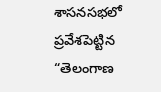శాసనసభలో ప్రవేశపెట్టిన “తెలంగాణ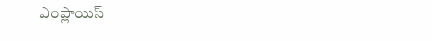ఎంప్లాయిస్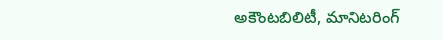అకౌంటబిలిటీ, మానిటరింగ్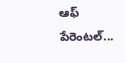ఆఫ్ పేరెంటల్...